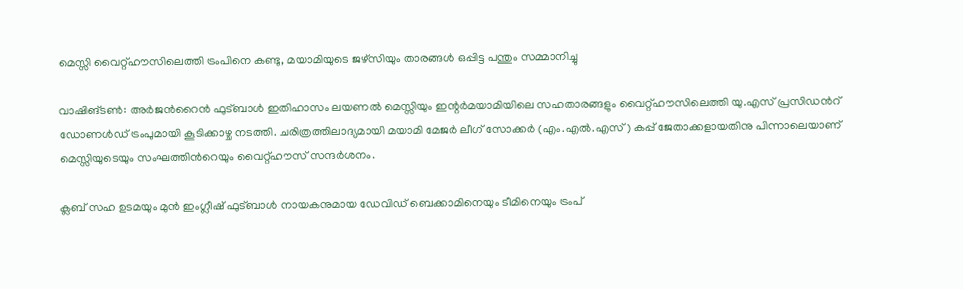മെസ്സി വൈറ്റ്ഹൗസിലെത്തി ട്രംപിനെ കണ്ടു, മയാമിയുടെ ജഴ്സിയും താരങ്ങൾ ഒപ്പിട്ട പന്തും സമ്മാനിച്ചു

വാഷിങ്ടൺ: അർജന്‍റൈൻ ഫുട്ബാൾ ഇതിഹാസം ല‍യണൽ മെസ്സിയും ഇന്റർമയാമിയിലെ സഹതാരങ്ങളും വൈറ്റ്ഹൗസിലെത്തി യു.എസ് പ്രസിഡന്‍റ് ഡോണൾഡ് ട്രംപുമായി കൂടിക്കാഴ്ച നടത്തി. ചരിത്രത്തിലാദ്യമായി മയാമി മേജർ ലീഗ് സോക്കർ (എം.എൽ.എസ്) കപ്പ് ജേതാക്കളായതിനു പിന്നാലെയാണ് മെസ്സിയുടെയും സംഘത്തിന്‍റെയും വൈറ്റ്ഹൗസ് സന്ദർശനം.

ക്ലബ് സഹ ഉടമയും മുൻ ഇംഗ്ലീഷ് ഫുട്ബാൾ നായകനുമായ ഡേവിഡ് ബെക്കാമിനെയും ടീമിനെയും ട്രംപ്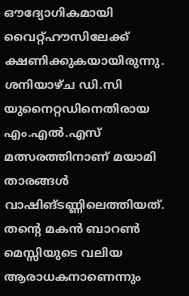ഔദ്യോഗികമായി വൈറ്റ്ഹൗസിലേക്ക് ക്ഷണിക്കുകയായിരുന്നു. ശനിയാഴ്ച ഡി.സി യുനൈറ്റഡിനെതിരായ എം.എൽ.എസ് മത്സരത്തിനാണ് മയാമി താരങ്ങൾ വാഷിങ്ടണ്ണിലെത്തിയത്. തന്‍റെ മകൻ ബാറൺ മെസ്സിയുടെ വലിയ ആരാധകനാണെന്നും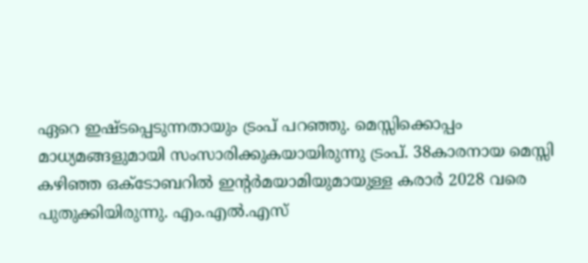ഏറെ ഇഷ്ടപ്പെടുന്നതായും ട്രംപ് പറഞ്ഞു. മെസ്സിക്കൊപ്പം മാധ്യമങ്ങളുമായി സംസാരിക്കുകയായിരുന്നു ട്രംപ്. 38കാരനായ മെസ്സി കഴിഞ്ഞ ഒക്ടോബറിൽ ഇന്‍റർമയാമിയുമായുള്ള കരാർ 2028 വരെ പുതുക്കിയിരുന്നു. എം.എൽ.എസ്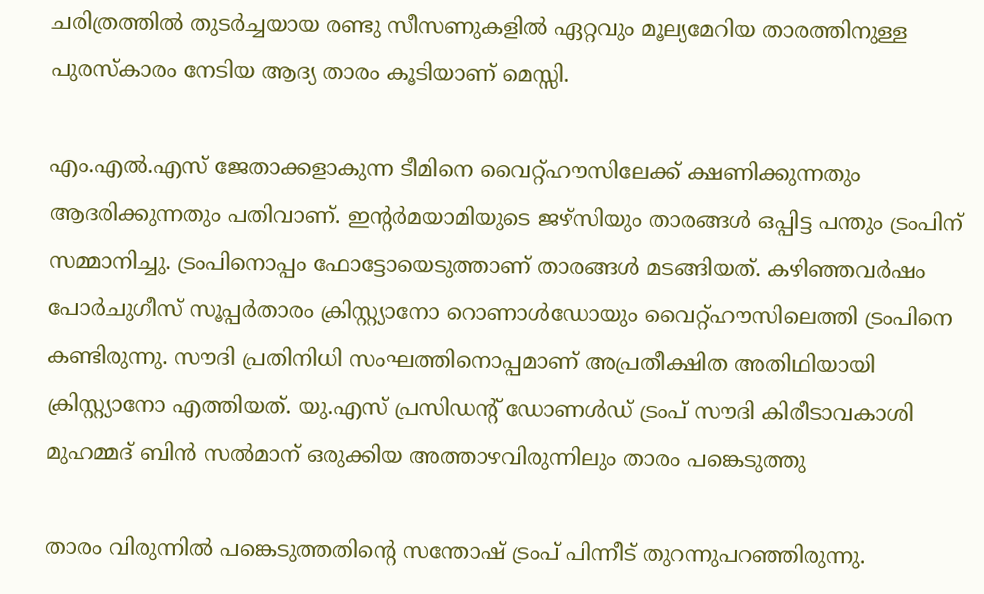ചരിത്രത്തിൽ തുടർച്ചയായ രണ്ടു സീസണുകളിൽ ഏറ്റവും മൂല്യമേറിയ താരത്തിനുള്ള പുരസ്കാരം നേടിയ ആദ്യ താരം കൂടിയാണ് മെസ്സി.

എം.എൽ.എസ് ജേതാക്കളാകുന്ന ടീമിനെ വൈറ്റ്ഹൗസിലേക്ക് ക്ഷണിക്കുന്നതും ആദരിക്കുന്നതും പതിവാണ്. ഇന്‍റർമയാമിയുടെ ജഴ്സിയും താരങ്ങൾ ഒപ്പിട്ട പന്തും ട്രംപിന് സമ്മാനിച്ചു. ട്രംപിനൊപ്പം ഫോട്ടോയെടുത്താണ് താരങ്ങൾ മടങ്ങിയത്. കഴിഞ്ഞവർഷം പോർചുഗീസ് സൂപ്പർതാരം ക്രിസ്റ്റ്യാനോ റൊണാൾഡോയും വൈറ്റ്ഹൗസിലെത്തി ട്രംപിനെ കണ്ടിരുന്നു. സൗദി പ്രതിനിധി സംഘത്തിനൊപ്പമാണ് അപ്രതീക്ഷിത അതിഥിയായി ക്രിസ്റ്റ്യാനോ എത്തിയത്. യു.എസ് പ്രസിഡന്റ് ഡോണൾഡ് ട്രംപ് സൗദി കിരീടാവകാശി മുഹമ്മദ് ബിൻ സൽമാന് ഒരുക്കിയ അത്താഴവിരുന്നിലും താരം പങ്കെടുത്തു

താരം വിരുന്നിൽ പങ്കെടുത്തതിന്‍റെ സന്തോഷ് ട്രംപ് പിന്നീട് തുറന്നുപറഞ്ഞിരുന്നു.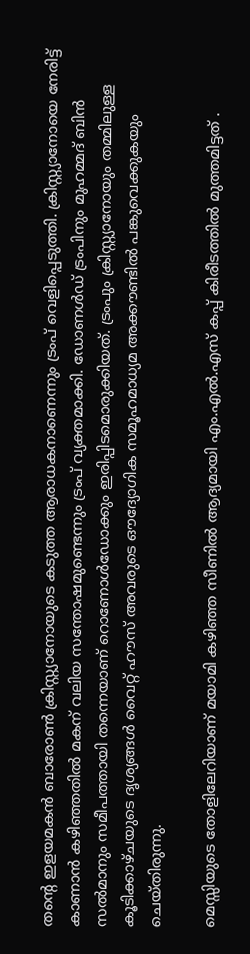തന്റെ ഇളയമകൻ ബാരോൺ ക്രിസ്റ്റ്യാനോയുടെ കടുത്ത ആരാധകനാണെന്നും ട്രംപ് വെളിപ്പെടുത്തി. ക്രിസ്റ്റ്യാനോയെ നേരിട്ട് കാണാൻ കഴിഞ്ഞതിൽ മകന് വലിയ സന്തോഷമുണ്ടെന്നും ട്രംപ് വ്യക്തമാക്കി. ഡോണൾഡ് ട്രംപിനും മുഹമ്മദ് ബിൻ സൽമാനും സമീപത്തായി തന്നെയാണ് റൊണോൾഡോക്കും ഇരിപ്പിടമൊരുക്കിയത്. ട്രംപും ക്രിസ്റ്റ്യാനോയും തമ്മിലുള്ള കൂടിക്കാഴ്ചയുടെ ദൃശ്യങ്ങൾ വൈറ്റ് ഹൗസ് അവരുടെ ഔദ്യോഗിക സമൂഹമാധ്യമ അക്കൗണ്ടിൽ പങ്കുവെക്കുകയും ചെയ്തിരുന്നു.

മെസ്സിയുടെ തോളിലേറിയാണ് മയാമി കഴിഞ്ഞ സീണിൽ ആദ്യമായി എം.എൽ.എസ് കപ്പ് കിരീടത്തിൽ മുത്തമിട്ടത് .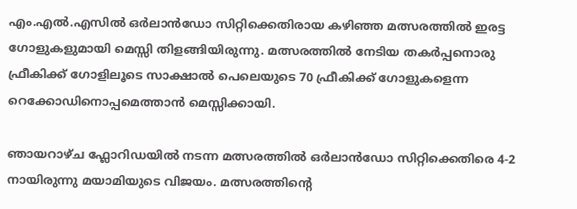എം.എൽ.എസിൽ ഒർലാൻഡോ സിറ്റിക്കെതിരായ കഴിഞ്ഞ മത്സരത്തിൽ ഇരട്ട ഗോളുകളുമായി മെസ്സി തിളങ്ങിയിരുന്നു. മത്സരത്തിൽ നേടിയ തകർപ്പനൊരു ഫ്രീകിക്ക് ഗോളിലൂടെ സാക്ഷാൽ പെലെയുടെ 70 ഫ്രീകിക്ക് ഗോളുകളെന്ന റെക്കോഡിനൊപ്പമെത്താൻ മെസ്സിക്കായി.

ഞായറാഴ്ച ഫ്ലോറിഡയിൽ നടന്ന മത്സരത്തിൽ ഒർലാൻഡോ സിറ്റിക്കെതിരെ 4-2 നായിരുന്നു മയാമിയുടെ വിജയം. മത്സരത്തിന്റെ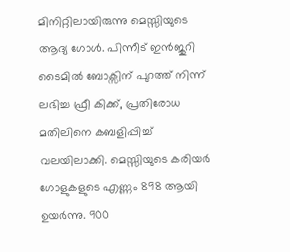മിനിറ്റിലായിരുന്നു മെസ്സിയുടെ ആദ്യ ഗോൾ. പിന്നീട് ഇൻജുറി ടൈമിൽ ബോക്സിന് പുറത്ത് നിന്ന് ലഭിച്ച ഫ്രീ കിക്ക്, പ്രതിരോധ മതിലിനെ കബളിപ്പിച്ച് വലയിലാക്കി. മെസ്സിയുടെ കരിയർ ഗോളുകളുടെ എണ്ണം 898 ആയി ഉയർന്നു. 900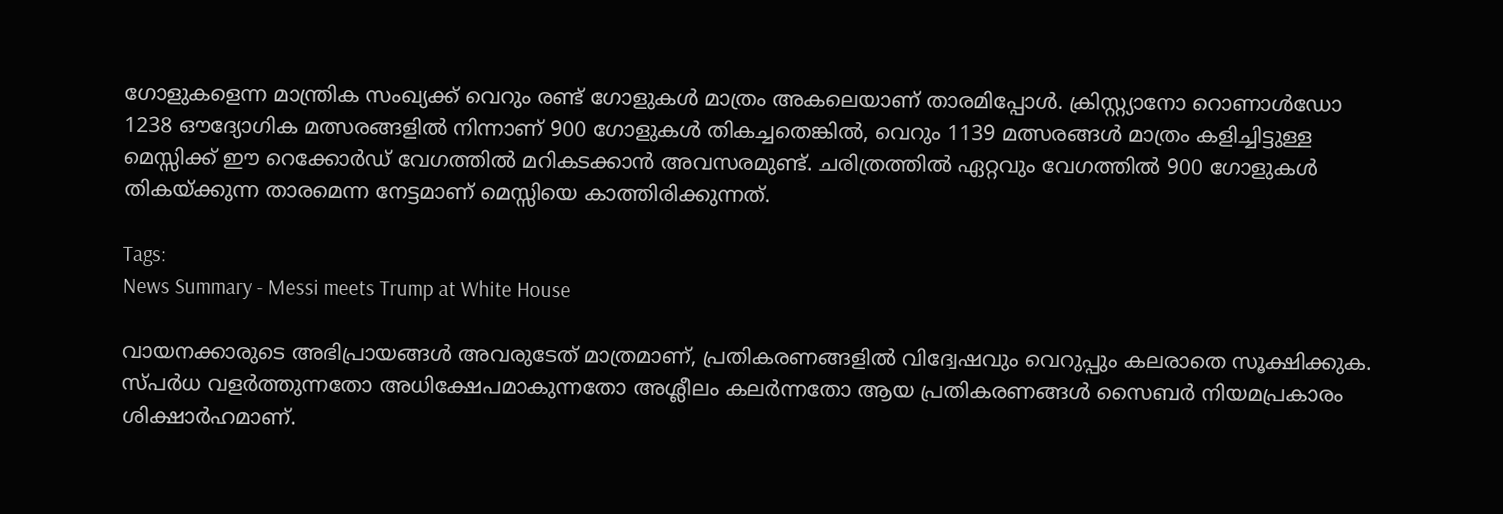ഗോളുകളെന്ന മാന്ത്രിക സംഖ്യക്ക് വെറും രണ്ട് ഗോളുകൾ മാത്രം അകലെയാണ് താരമിപ്പോൾ. ക്രിസ്റ്റ്യാനോ റൊണാൾഡോ 1238 ഔദ്യോഗിക മത്സരങ്ങളിൽ നിന്നാണ് 900 ഗോളുകൾ തികച്ചതെങ്കിൽ, വെറും 1139 മത്സരങ്ങൾ മാത്രം കളിച്ചിട്ടുള്ള മെസ്സിക്ക് ഈ റെക്കോർഡ് വേഗത്തിൽ മറികടക്കാൻ അവസരമുണ്ട്. ചരിത്രത്തിൽ ഏറ്റവും വേഗത്തിൽ 900 ഗോളുകൾ തികയ്ക്കുന്ന താരമെന്ന നേട്ടമാണ് മെസ്സിയെ കാത്തിരിക്കുന്നത്.

Tags:
News Summary - Messi meets Trump at White House

വായനക്കാരുടെ അഭിപ്രായങ്ങള്‍ അവരുടേത് മാത്രമാണ്, പ്രതികരണങ്ങളിൽ വിദ്വേഷവും വെറുപ്പും കലരാതെ സൂക്ഷിക്കുക. സ്പർധ വളർത്തുന്നതോ അധിക്ഷേപമാകുന്നതോ അശ്ലീലം കലർന്നതോ ആയ പ്രതികരണങ്ങൾ സൈബർ നിയമപ്രകാരം ശിക്ഷാർഹമാണ്.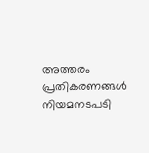അത്തരം പ്രതികരണങ്ങൾ നിയമനടപടി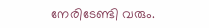നേരിടേണ്ടി വരും.